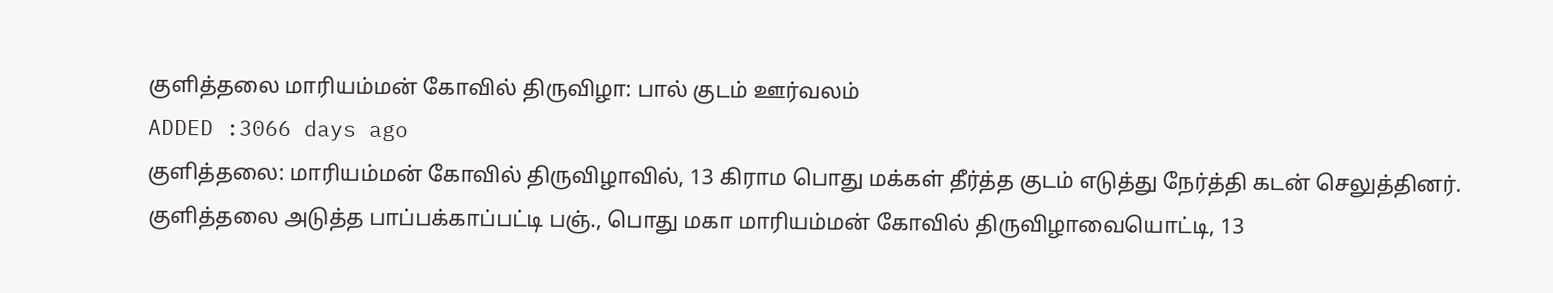குளித்தலை மாரியம்மன் கோவில் திருவிழா: பால் குடம் ஊர்வலம்
ADDED :3066 days ago
குளித்தலை: மாரியம்மன் கோவில் திருவிழாவில், 13 கிராம பொது மக்கள் தீர்த்த குடம் எடுத்து நேர்த்தி கடன் செலுத்தினர். குளித்தலை அடுத்த பாப்பக்காப்பட்டி பஞ்., பொது மகா மாரியம்மன் கோவில் திருவிழாவையொட்டி, 13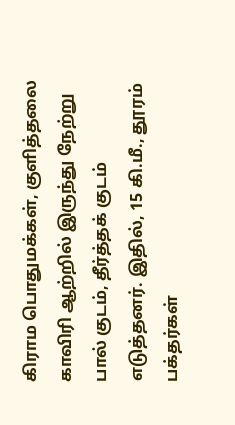கிராம பொதுமக்கள், குளித்தலை காவிரி ஆற்றில் இருந்து நேற்று பால் குடம், தீர்த்தக் குடம் எடுத்தனர். இதில், 15 கி.மீ., தூரம் பக்தர்கள்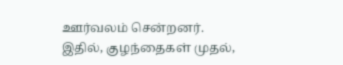ஊர்வலம் சென்றனர். இதில், குழந்தைகள் முதல்,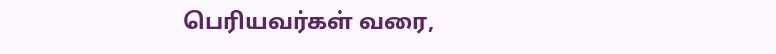பெரியவர்கள் வரை,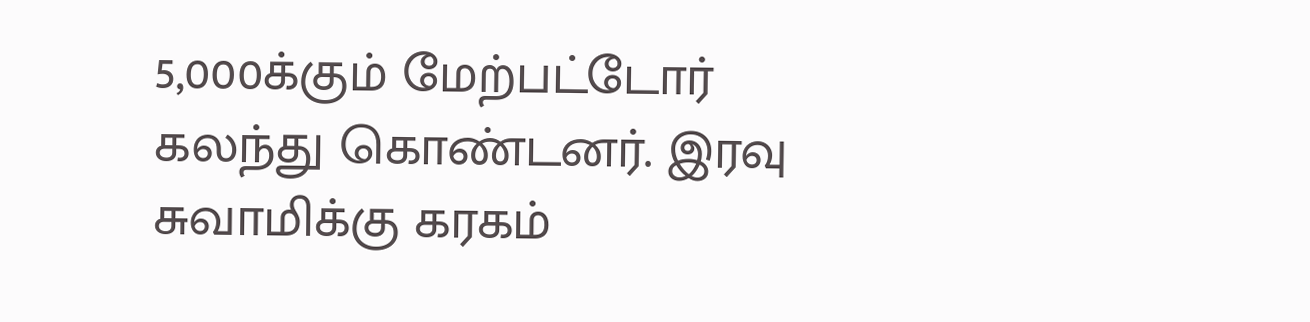5,000க்கும் மேற்பட்டோர் கலந்து கொண்டனர். இரவு சுவாமிக்கு கரகம்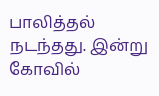பாலித்தல் நடந்தது. இன்று கோவில்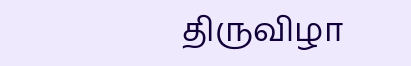திருவிழா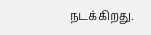நடக்கிறது.